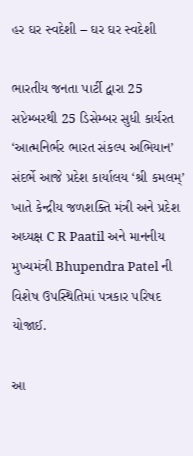હર ઘર સ્વદેશી – ઘર ઘર સ્વદેશી

ભારતીય જનતા પાર્ટી દ્વારા 25 સપ્ટેમ્બરથી 25 ડિસેમ્બર સુધી કાર્યરત ‘આત્મનિર્ભર ભારત સંકલ્પ અભિયાન’ સંદર્ભે આજે પ્રદેશ કાર્યાલય ‘શ્રી કમલમ્’ ખાતે કેન્દ્રીય જળશક્તિ મંત્રી અને પ્રદેશ અધ્યક્ષ C R Paatil અને માનનીય મુખ્યમંત્રી Bhupendra Patel ની વિશેષ ઉપસ્થિતિમાં પત્રકાર પરિષદ યોજાઈ.

આ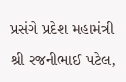પ્રસંગે પ્રદેશ મહામંત્રી શ્રી રજનીભાઈ પટેલ,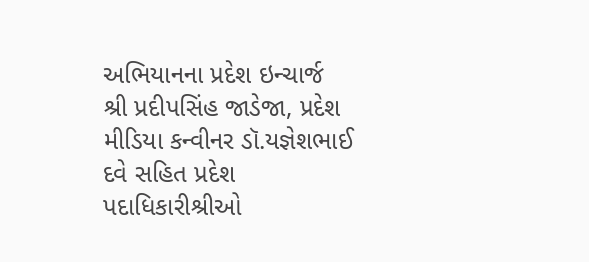અભિયાનના પ્રદેશ ઇન્ચાર્જ શ્રી પ્રદીપસિંહ જાડેજા, પ્રદેશ મીડિયા કન્વીનર ડૉ.યજ્ઞેશભાઈ દવે સહિત પ્રદેશ પદાધિકારીશ્રીઓ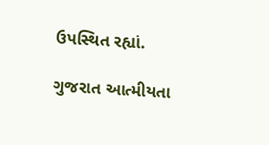ઉપસ્થિત રહ્યાં.

ગુજરાત આત્મીયતા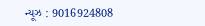ન્યૂઝ : 9016924808